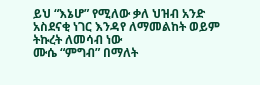ይህ “እኔሆ” የሚለው ቃለ ህዝብ አንድ አስደናቂ ነገር እንዳየ ለማመልከት ወይም ትኩረት ለመሳብ ነው
ሙሴ “ምግብ” በማለት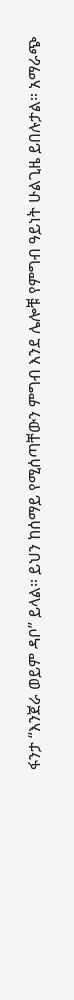ፋንታ “እንጀራ ወይም ዳቦ” ይላል። ይህን ከሰማይ የሚሰጣቸውን ምግብ እንደ ሌሎቹ የምግብ ዓይነት ሁልጊዜ ይበሉታል። አማራጭ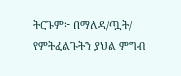ትርጉም፦ በማለዳ/ጧት/ የምትፈልጉትን ያህል ምግብ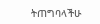ትጠግባላችሁ